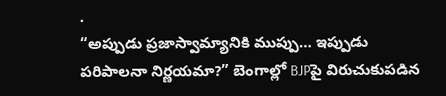.
“అప్పుడు ప్రజాస్వామ్యానికి ముప్పు… ఇప్పుడు పరిపాలనా నిర్ణయమా?” బెంగాల్లో BJPపై విరుచుకుపడిన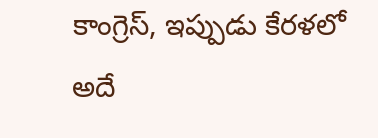కాంగ్రెస్, ఇప్పుడు కేరళలో అదే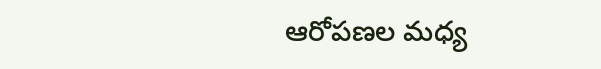ఆరోపణల మధ్య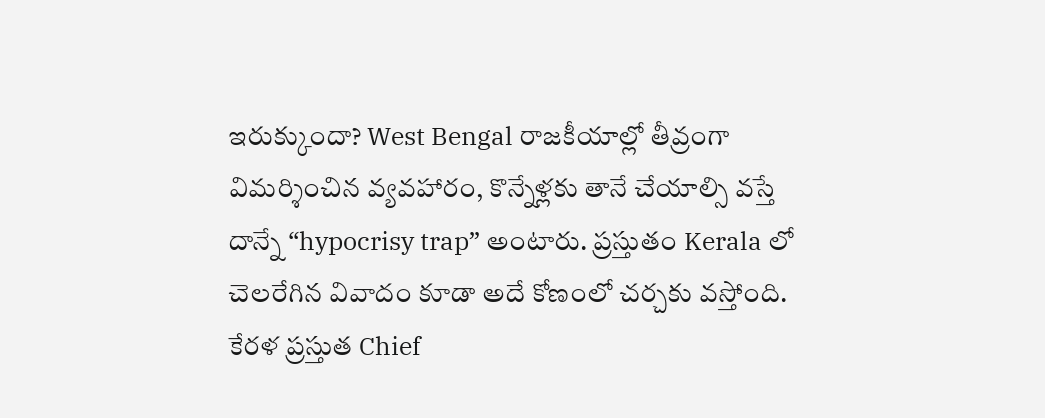ఇరుక్కుందా? West Bengal రాజకీయాల్లో తీవ్రంగా విమర్శించిన వ్యవహారం, కొన్నేళ్లకు తానే చేయాల్సి వస్తే దాన్నే “hypocrisy trap” అంటారు. ప్రస్తుతం Kerala లో చెలరేగిన వివాదం కూడా అదే కోణంలో చర్చకు వస్తోంది.
కేరళ ప్రస్తుత Chief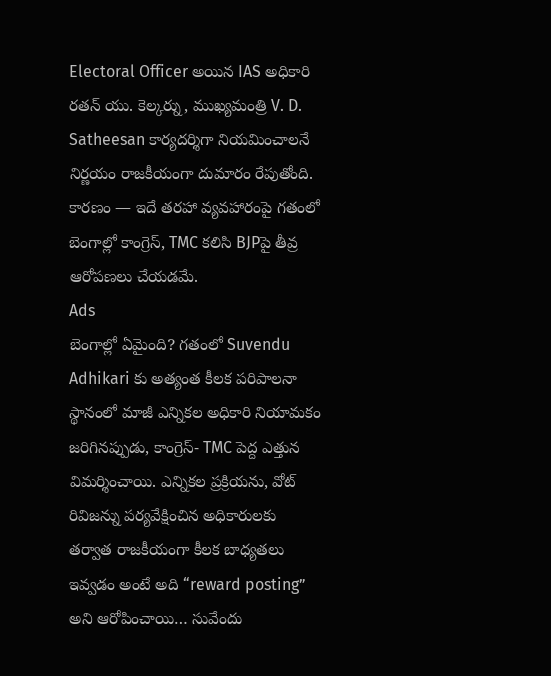Electoral Officer అయిన IAS అధికారి రతన్ యు. కెల్కర్ను, ముఖ్యమంత్రి V. D. Satheesan కార్యదర్శిగా నియమించాలనే నిర్ణయం రాజకీయంగా దుమారం రేపుతోంది. కారణం — ఇదే తరహా వ్యవహారంపై గతంలో బెంగాల్లో కాంగ్రెస్, TMC కలిసి BJPపై తీవ్ర ఆరోపణలు చేయడమే.
Ads
బెంగాల్లో ఏమైంది? గతంలో Suvendu Adhikari కు అత్యంత కీలక పరిపాలనా స్థానంలో మాజీ ఎన్నికల అధికారి నియామకం జరిగినప్పుడు, కాంగ్రెస్- TMC పెద్ద ఎత్తున విమర్శించాయి. ఎన్నికల ప్రక్రియను, వోట్ రివిజన్ను పర్యవేక్షించిన అధికారులకు తర్వాత రాజకీయంగా కీలక బాధ్యతలు ఇవ్వడం అంటే అది “reward posting” అని ఆరోపించాయి… సువేందు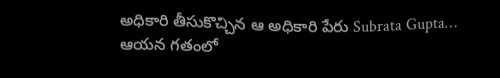అధికారి తీసుకొచ్చిన ఆ అధికారి పేరు Subrata Gupta…
ఆయన గతంలో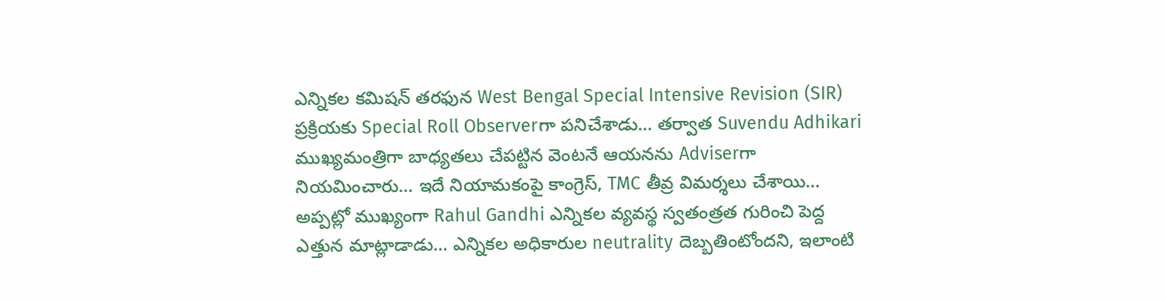ఎన్నికల కమిషన్ తరఫున West Bengal Special Intensive Revision (SIR) ప్రక్రియకు Special Roll Observerగా పనిచేశాడు… తర్వాత Suvendu Adhikari ముఖ్యమంత్రిగా బాధ్యతలు చేపట్టిన వెంటనే ఆయనను Adviserగా నియమించారు… ఇదే నియామకంపై కాంగ్రెస్, TMC తీవ్ర విమర్శలు చేశాయి…
అప్పట్లో ముఖ్యంగా Rahul Gandhi ఎన్నికల వ్యవస్థ స్వతంత్రత గురించి పెద్ద ఎత్తున మాట్లాడాడు… ఎన్నికల అధికారుల neutrality దెబ్బతింటోందని, ఇలాంటి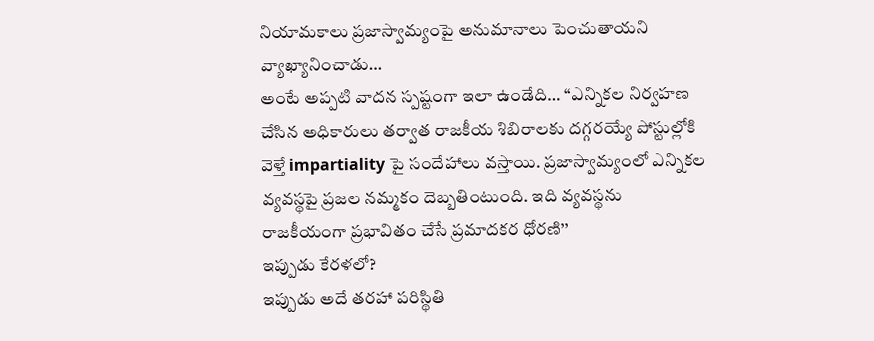నియామకాలు ప్రజాస్వామ్యంపై అనుమానాలు పెంచుతాయని వ్యాఖ్యానించాడు…
అంటే అప్పటి వాదన స్పష్టంగా ఇలా ఉండేది… ‘‘ఎన్నికల నిర్వహణ చేసిన అధికారులు తర్వాత రాజకీయ శిబిరాలకు దగ్గరయ్యే పోస్టుల్లోకి వెళ్తే impartiality పై సందేహాలు వస్తాయి. ప్రజాస్వామ్యంలో ఎన్నికల వ్యవస్థపై ప్రజల నమ్మకం దెబ్బతింటుంది. ఇది వ్యవస్థను రాజకీయంగా ప్రభావితం చేసే ప్రమాదకర ధోరణి’’
ఇప్పుడు కేరళలో?
ఇప్పుడు అదే తరహా పరిస్థితి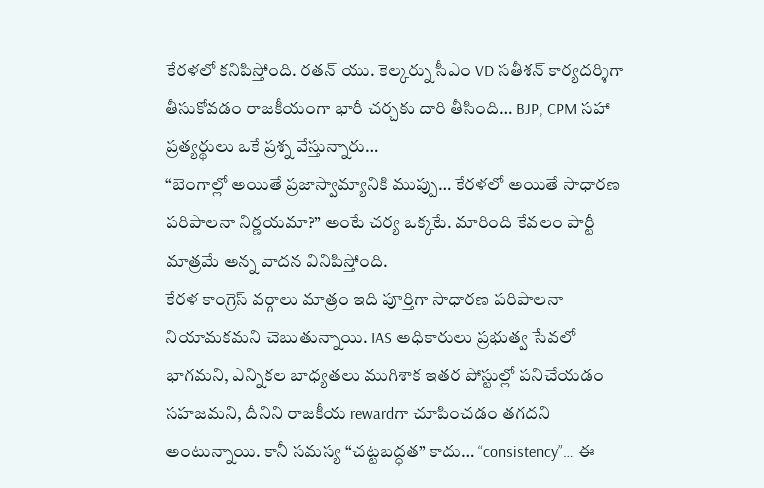కేరళలో కనిపిస్తోంది. రతన్ యు. కెల్కర్ను సీఎం VD సతీశన్ కార్యదర్శిగా తీసుకోవడం రాజకీయంగా భారీ చర్చకు దారి తీసింది… BJP, CPM సహా ప్రత్యర్థులు ఒకే ప్రశ్న వేస్తున్నారు…
“బెంగాల్లో అయితే ప్రజాస్వామ్యానికి ముప్పు… కేరళలో అయితే సాధారణ పరిపాలనా నిర్ణయమా?” అంటే చర్య ఒక్కటే. మారింది కేవలం పార్టీ మాత్రమే అన్న వాదన వినిపిస్తోంది.
కేరళ కాంగ్రెస్ వర్గాలు మాత్రం ఇది పూర్తిగా సాధారణ పరిపాలనా నియామకమని చెబుతున్నాయి. IAS అధికారులు ప్రభుత్వ సేవలో భాగమని, ఎన్నికల బాధ్యతలు ముగిశాక ఇతర పోస్టుల్లో పనిచేయడం సహజమని, దీనిని రాజకీయ rewardగా చూపించడం తగదని అంటున్నాయి. కానీ సమస్య “చట్టబద్ధత” కాదు… “consistency”… ఈ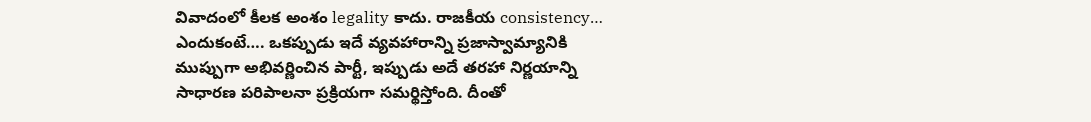వివాదంలో కీలక అంశం legality కాదు. రాజకీయ consistency…
ఎందుకంటే…. ఒకప్పుడు ఇదే వ్యవహారాన్ని ప్రజాస్వామ్యానికి ముప్పుగా అభివర్ణించిన పార్టీ, ఇప్పుడు అదే తరహా నిర్ణయాన్ని సాధారణ పరిపాలనా ప్రక్రియగా సమర్థిస్తోంది. దీంతో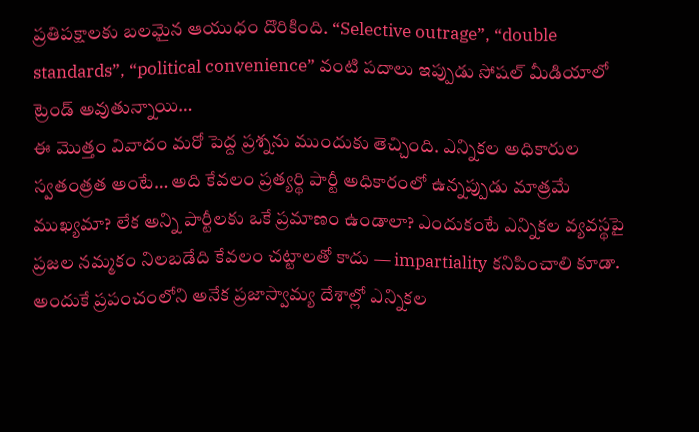ప్రతిపక్షాలకు బలమైన ఆయుధం దొరికింది. “Selective outrage”, “double standards”, “political convenience” వంటి పదాలు ఇప్పుడు సోషల్ మీడియాలో ట్రెండ్ అవుతున్నాయి…
ఈ మొత్తం వివాదం మరో పెద్ద ప్రశ్నను ముందుకు తెచ్చింది. ఎన్నికల అధికారుల స్వతంత్రత అంటే… అది కేవలం ప్రత్యర్థి పార్టీ అధికారంలో ఉన్నప్పుడు మాత్రమే ముఖ్యమా? లేక అన్ని పార్టీలకు ఒకే ప్రమాణం ఉండాలా? ఎందుకంటే ఎన్నికల వ్యవస్థపై ప్రజల నమ్మకం నిలబడేది కేవలం చట్టాలతో కాదు — impartiality కనిపించాలి కూడా.
అందుకే ప్రపంచంలోని అనేక ప్రజాస్వామ్య దేశాల్లో ఎన్నికల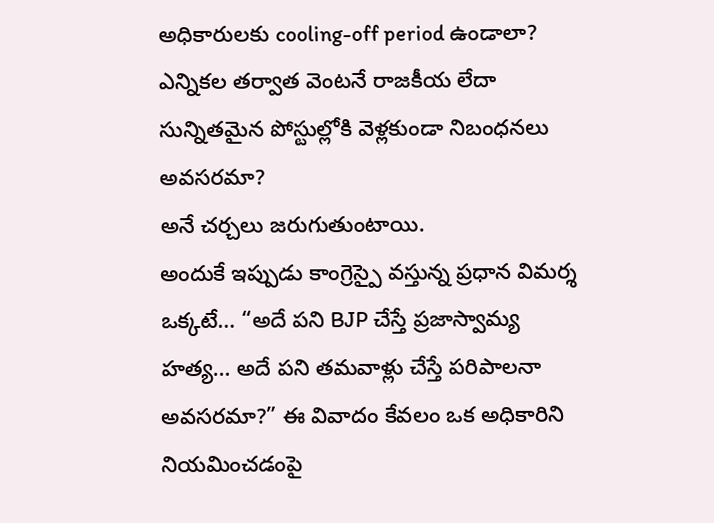అధికారులకు cooling-off period ఉండాలా?
ఎన్నికల తర్వాత వెంటనే రాజకీయ లేదా సున్నితమైన పోస్టుల్లోకి వెళ్లకుండా నిబంధనలు అవసరమా?
అనే చర్చలు జరుగుతుంటాయి.
అందుకే ఇప్పుడు కాంగ్రెస్పై వస్తున్న ప్రధాన విమర్శ ఒక్కటే… “అదే పని BJP చేస్తే ప్రజాస్వామ్య హత్య… అదే పని తమవాళ్లు చేస్తే పరిపాలనా అవసరమా?” ఈ వివాదం కేవలం ఒక అధికారిని నియమించడంపై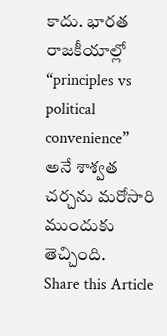కాదు. భారత రాజకీయాల్లో “principles vs political convenience” అనే శాశ్వత చర్చను మరోసారి ముందుకు తెచ్చింది.
Share this Article